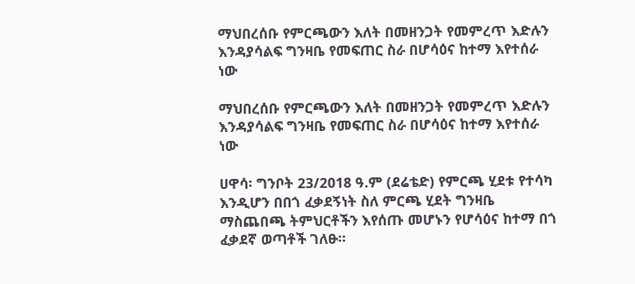ማህበረሰቡ የምርጫውን እለት በመዘንጋት የመምረጥ እድሉን እንዳያሳልፍ ግንዛቤ የመፍጠር ስራ በሆሳዕና ከተማ እየተሰራ ነው

ማህበረሰቡ የምርጫውን እለት በመዘንጋት የመምረጥ እድሉን እንዳያሳልፍ ግንዛቤ የመፍጠር ስራ በሆሳዕና ከተማ እየተሰራ ነው

ሀዋሳ፡ ግንቦት 23/2018 ዓ.ም (ደሬቴድ) የምርጫ ሂደቱ የተሳካ እንዲሆን በበጎ ፈቃደኝነት ስለ ምርጫ ሂደት ግንዛቤ ማስጨበጫ ትምህርቶችን እየሰጡ መሆኑን የሆሳዕና ከተማ በጎ ፈቃደኛ ወጣቶች ገለፁ።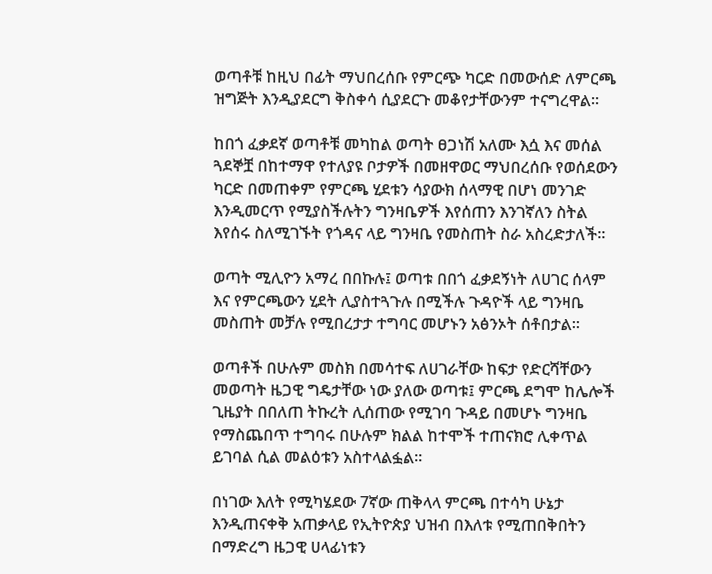ወጣቶቹ ከዚህ በፊት ማህበረሰቡ የምርጭ ካርድ በመውሰድ ለምርጫ ዝግጅት እንዲያደርግ ቅስቀሳ ሲያደርጉ መቆየታቸውንም ተናግረዋል።

ከበጎ ፈቃደኛ ወጣቶቹ መካከል ወጣት ፀጋነሽ አለሙ እሷ እና መሰል ጓደኞቿ በከተማዋ የተለያዩ ቦታዎች በመዘዋወር ማህበረሰቡ የወሰደውን ካርድ በመጠቀም የምርጫ ሂደቱን ሳያውክ ሰላማዊ በሆነ መንገድ እንዲመርጥ የሚያስችሉትን ግንዛቤዎች እየሰጠን እንገኛለን ስትል እየሰሩ ስለሚገኙት የጎዳና ላይ ግንዛቤ የመስጠት ስራ አስረድታለች።

ወጣት ሚሊዮን አማረ በበኩሉ፤ ወጣቱ በበጎ ፈቃደኝነት ለሀገር ሰላም እና የምርጫውን ሂደት ሊያስተጓጉሉ በሚችሉ ጉዳዮች ላይ ግንዛቤ መስጠት መቻሉ የሚበረታታ ተግባር መሆኑን አፅንኦት ሰቶበታል።

ወጣቶች በሁሉም መስክ በመሳተፍ ለሀገራቸው ከፍታ የድርሻቸውን መወጣት ዜጋዊ ግዴታቸው ነው ያለው ወጣቱ፤ ምርጫ ደግሞ ከሌሎች ጊዜያት በበለጠ ትኩረት ሊሰጠው የሚገባ ጉዳይ በመሆኑ ግንዛቤ የማስጨበጥ ተግባሩ በሁሉም ክልል ከተሞች ተጠናክሮ ሊቀጥል ይገባል ሲል መልዕቱን አስተላልፏል።

በነገው እለት የሚካሄደው 7ኛው ጠቅላላ ምርጫ በተሳካ ሁኔታ እንዲጠናቀቅ አጠቃላይ የኢትዮጵያ ህዝብ በእለቱ የሚጠበቅበትን በማድረግ ዜጋዊ ሀላፊነቱን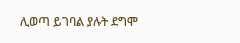ሊወጣ ይገባል ያሉት ደግሞ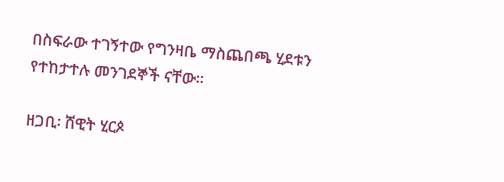በስፍራው ተገኝተው የግንዛቤ ማስጨበጫ ሂደቱን የተከታተሉ መንገደኞች ናቸው።

ዘጋቢ፡ ሸዊት ሂርጶ